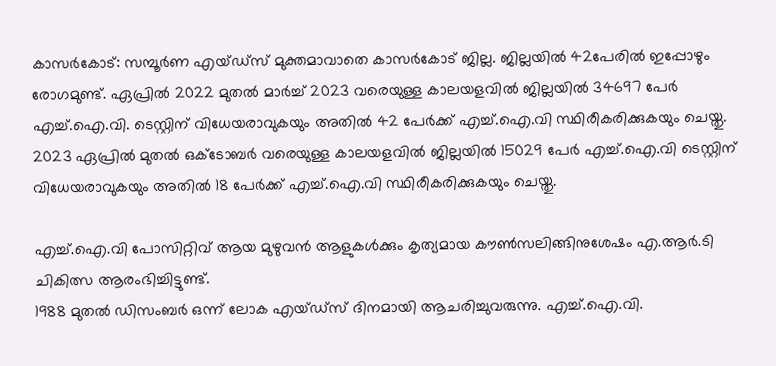കാസർകോട്: സമ്പൂർണ എയ്ഡ്സ് മുക്തമാവാതെ കാസർകോട് ജില്ല. ജില്ലയിൽ 42പേരിൽ ഇപ്പോഴും രോഗമുണ്ട്. ഏപ്രിൽ 2022 മുതൽ മാർച്ച് 2023 വരെയുള്ള കാലയളവിൽ ജില്ലയിൽ 34697 പേർ എച്ച്.ഐ.വി. ടെസ്റ്റിന് വിധേയരാവുകയും അതിൽ 42 പേർക്ക് എച്ച്.ഐ.വി സ്ഥിരീകരിക്കുകയും ചെയ്തു. 2023 ഏപ്രിൽ മുതൽ ഒക്ടോബർ വരെയുള്ള കാലയളവിൽ ജില്ലയിൽ 15029 പേർ എച്ച്.ഐ.വി ടെസ്റ്റിന് വിധേയരാവുകയും അതിൽ 18 പേർക്ക് എച്ച്.ഐ.വി സ്ഥിരീകരിക്കുകയും ചെയ്തു.

എച്ച്.ഐ.വി പോസിറ്റിവ് ആയ മുഴുവൻ ആളുകൾക്കും കൃത്യമായ കൗൺസലിങ്ങിനുശേഷം എ.ആർ.ടി ചികിത്സ ആരംഭിച്ചിട്ടുണ്ട്.
1988 മുതൽ ഡിസംബർ ഒന്ന് ലോക എയ്ഡ്സ് ദിനമായി ആചരിച്ചുവരുന്നു. എച്ച്.ഐ.വി.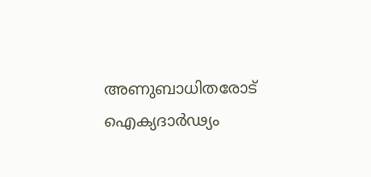അണുബാധിതരോട് ഐക്യദാർഢ്യം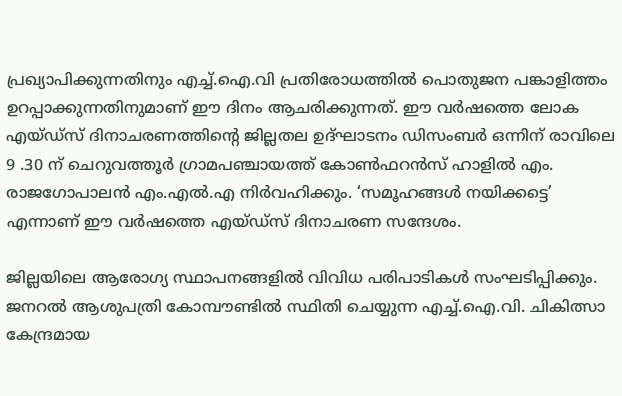പ്രഖ്യാപിക്കുന്നതിനും എച്ച്.ഐ.വി പ്രതിരോധത്തിൽ പൊതുജന പങ്കാളിത്തം ഉറപ്പാക്കുന്നതിനുമാണ് ഈ ദിനം ആചരിക്കുന്നത്. ഈ വർഷത്തെ ലോക എയ്‌ഡ്‌സ്‌ ദിനാചരണത്തിന്റെ ജില്ലതല ഉദ്‌ഘാടനം ഡിസംബർ ഒന്നിന് രാവിലെ 9 .30 ന് ചെറുവത്തൂർ ഗ്രാമപഞ്ചായത്ത് കോൺഫറൻസ് ഹാളിൽ എം. രാജഗോപാലൻ എം.എൽ.എ നിർവഹിക്കും. ‘സമൂഹങ്ങൾ നയിക്കട്ടെ’ എന്നാണ് ഈ വർഷത്തെ എയ്‌ഡ്‌സ്‌ ദിനാചരണ സന്ദേശം.

ജില്ലയിലെ ആരോഗ്യ സ്ഥാപനങ്ങളിൽ വിവിധ പരിപാടികൾ സംഘടിപ്പിക്കും.
ജനറൽ ആശുപത്രി കോമ്പൗണ്ടിൽ സ്ഥിതി ചെയ്യുന്ന എച്ച്.ഐ.വി. ചികിത്സാ കേന്ദ്രമായ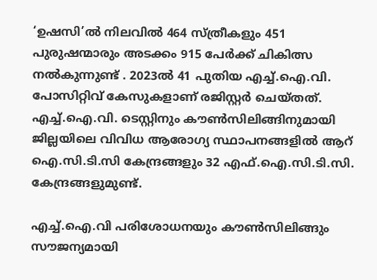‘ഉഷസി’ൽ നിലവിൽ 464 സ്ത്രീകളും 451 പുരുഷന്മാരും അടക്കം 915 പേർക്ക് ചികിത്സ നൽകുന്നുണ്ട് . 2023ൽ 41 പുതിയ എച്ച്.ഐ.വി. പോസിറ്റിവ് കേസുകളാണ് രജിസ്റ്റർ ചെയ്തത്.
എച്ച്.ഐ.വി. ടെസ്റ്റിനും കൗൺസിലിങ്ങിനുമായി ജില്ലയിലെ വിവിധ ആരോഗ്യ സ്ഥാപനങ്ങളിൽ ആറ് ഐ.സി.ടി.സി കേന്ദ്രങ്ങളും 32 എഫ്.ഐ.സി.ടി.സി. കേന്ദ്രങ്ങളുമുണ്ട്.

എച്ച്.ഐ.വി പരിശോധനയും കൗൺസിലിങ്ങും സൗജന്യമായി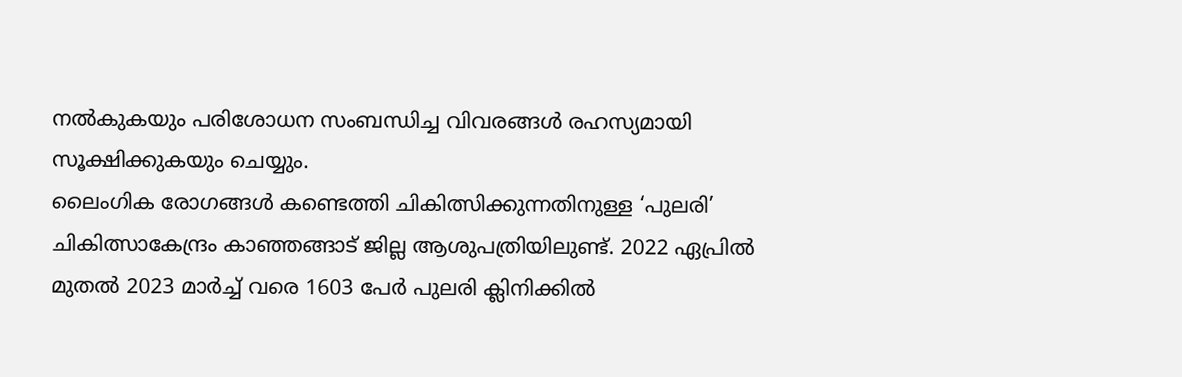നൽകുകയും പരിശോധന സംബന്ധിച്ച വിവരങ്ങൾ രഹസ്യമായി സൂക്ഷിക്കുകയും ചെയ്യും.
ലൈംഗിക രോഗങ്ങൾ കണ്ടെത്തി ചികിത്സിക്കുന്നതിനുള്ള ‘പുലരി’ ചികിത്സാകേന്ദ്രം കാഞ്ഞങ്ങാട് ജില്ല ആശുപത്രിയിലുണ്ട്. 2022 ഏപ്രിൽ മുതൽ 2023 മാർച്ച്‌ വരെ 1603 പേർ പുലരി ക്ലിനിക്കിൽ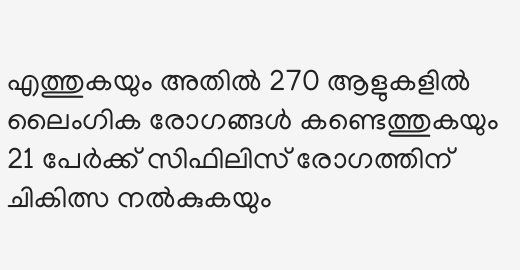എത്തുകയും അതിൽ 270 ആളുകളിൽ ലൈംഗിക രോഗങ്ങൾ കണ്ടെത്തുകയും 21 പേർക്ക് സിഫിലിസ് രോഗത്തിന് ചികിത്സ നൽകുകയും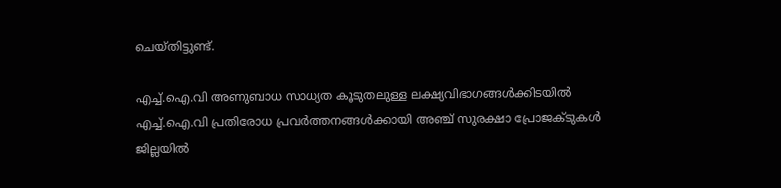ചെയ്തിട്ടുണ്ട്.

എച്ച്.ഐ.വി അണുബാധ സാധ്യത കൂടുതലുള്ള ലക്ഷ്യവിഭാഗങ്ങൾക്കിടയിൽ എച്ച്.ഐ.വി പ്രതിരോധ പ്രവർത്തനങ്ങൾക്കായി അഞ്ച് സുരക്ഷാ പ്രോജക്ടുകൾ ജില്ലയിൽ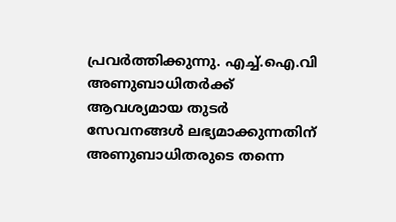പ്രവർത്തിക്കുന്നു. എച്ച്.ഐ.വി അണുബാധിതർക്ക് ആവശ്യമായ തുടർ സേവനങ്ങൾ ലഭ്യമാക്കുന്നതിന് അണുബാധിതരുടെ തന്നെ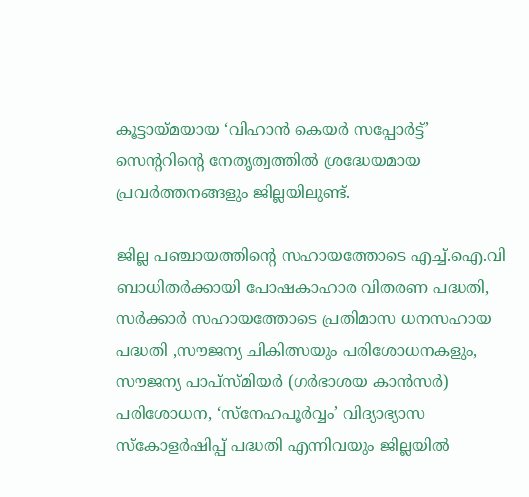കൂട്ടായ്മയായ ‘വിഹാൻ കെയർ സപ്പോർട്ട്’ സെന്ററിന്റെ നേതൃത്വത്തിൽ ശ്രദ്ധേയമായ പ്രവർത്തനങ്ങളും ജില്ലയിലുണ്ട്.

ജില്ല പഞ്ചായത്തിന്റെ സഹായത്തോടെ എച്ച്.ഐ.വി ബാധിതർക്കായി പോഷകാഹാര വിതരണ പദ്ധതി, സർക്കാർ സഹായത്തോടെ പ്രതിമാസ ധനസഹായ പദ്ധതി ,സൗജന്യ ചികിത്സയും പരിശോധനകളും, സൗജന്യ പാപ്സ്മിയർ (ഗർഭാശയ കാൻസർ) പരിശോധന, ‘സ്നേഹപൂർവ്വം’ വിദ്യാഭ്യാസ സ്കോളർഷിപ്പ് പദ്ധതി എന്നിവയും ജില്ലയിൽ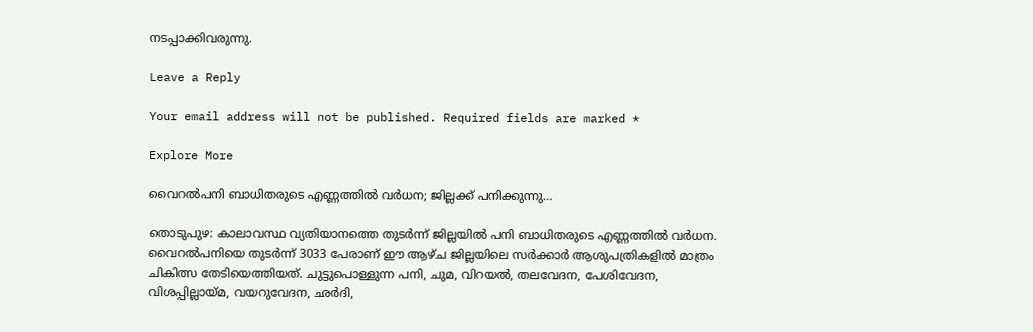നടപ്പാക്കിവരുന്നു.

Leave a Reply

Your email address will not be published. Required fields are marked *

Explore More

വൈറൽപനി ബാധിതരുടെ എണ്ണത്തിൽ വർധന; ജില്ലക്ക് പനിക്കുന്നു…

തൊടുപുഴ: കാലാവസ്ഥ വ്യതിയാനത്തെ തുടർന്ന് ജില്ലയിൽ പനി ബാധിതരുടെ എണ്ണത്തിൽ വർധന. വൈറൽപനിയെ തുടർന്ന് 3033 പേരാണ് ഈ ആഴ്ച ജില്ലയിലെ സർക്കാർ ആശുപത്രികളിൽ മാത്രം ചികിത്സ തേടിയെത്തിയത്. ചുട്ടുപൊള്ളുന്ന പനി, ചുമ, വിറയൽ, തലവേദന, പേശിവേദന, വിശപ്പില്ലായ്മ, വയറുവേദന, ഛർദി,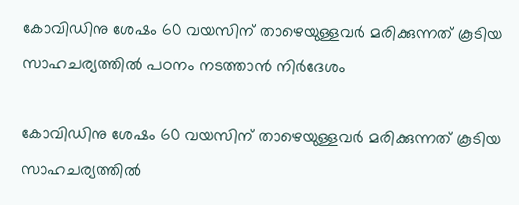കോവിഡിനു ശേഷം 60 വയസിന് താഴെയുള്ളവര്‍ മരിക്കുന്നത് കൂടിയ സാഹചര്യത്തിൽ പഠനം നടത്താൻ നിർദേശം

കോവിഡിനു ശേഷം 60 വയസിന് താഴെയുള്ളവര്‍ മരിക്കുന്നത് കൂടിയ സാഹചര്യത്തിൽ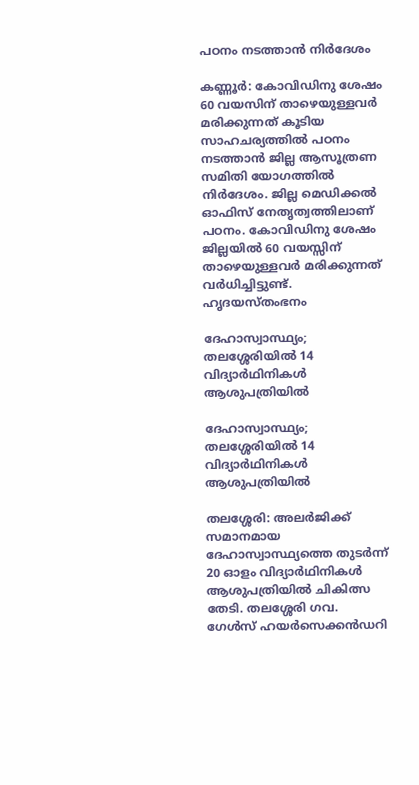പഠനം നടത്താൻ നിർദേശം

കണ്ണൂർ: കോവിഡിനു ശേഷം 60 വയസിന് താഴെയുള്ളവര്‍ മരിക്കുന്നത് കൂടിയ സാഹചര്യത്തിൽ പഠനം നടത്താൻ ജില്ല ആസൂത്രണ സമിതി യോഗത്തിൽ നിർദേശം. ജില്ല മെഡിക്കൽ ഓഫിസ് നേതൃത്വത്തിലാണ് പഠനം. കോവിഡിനു ശേഷം ജില്ലയിൽ 60 വയസ്സിന് താഴെയുള്ളവര്‍ മരിക്കുന്നത് വർധിച്ചിട്ടുണ്ട്. ഹൃദയസ്തംഭനം

ദേഹാസ്വാസ്ഥ്യം; തലശ്ശേരിയിൽ 14 വിദ്യാർഥിനികൾ ആശുപത്രിയിൽ

ദേഹാസ്വാസ്ഥ്യം; തലശ്ശേരിയിൽ 14 വിദ്യാർഥിനികൾ ആശുപത്രിയിൽ

തലശ്ശേരി: അലർജിക്ക് സമാനമായ ദേഹാസ്വാസ്ഥ്യത്തെ തുടർന്ന് 20 ഓളം വിദ്യാർഥിനികൾ ആശുപത്രിയിൽ ചികിത്സ തേടി. തലശ്ശേരി ഗവ. ഗേൾസ് ഹയർസെക്കൻഡറി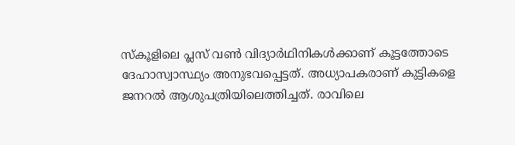സ്കൂളിലെ പ്ലസ് വൺ വിദ്യാർഥിനികൾക്കാണ് കൂട്ടത്തോടെ ദേഹാസ്വാസ്ഥ്യം അനുഭവപ്പെട്ടത്. അധ്യാപകരാണ് കുട്ടികളെ ജനറൽ ആശുപത്രിയിലെത്തിച്ചത്. രാവിലെ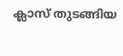ക്ലാസ് തുടങ്ങിയ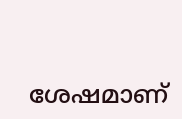ശേഷമാണ്